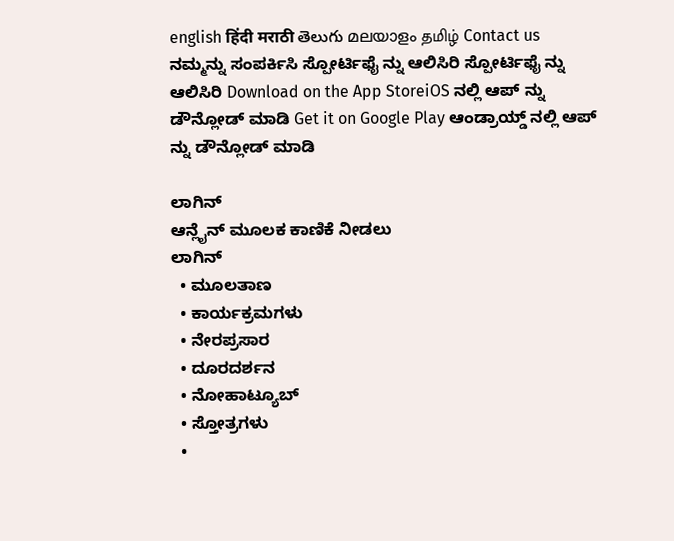english हिंदी मराठी తెలుగు മലയാളം தமிழ் Contact us ನಮ್ಮನ್ನು ಸಂಪರ್ಕಿಸಿ ಸ್ಪೋರ್ಟಿಫೈ ನ್ನು ಆಲಿಸಿರಿ ಸ್ಪೋರ್ಟಿಫೈ ನ್ನು ಆಲಿಸಿರಿ Download on the App StoreiOS ನಲ್ಲಿ ಆಪ್ ನ್ನು ಡೌನ್ಲೋಡ್ ಮಾಡಿ Get it on Google Play ಆಂಡ್ರಾಯ್ಡ್ ನಲ್ಲಿ ಆಪ್ ನ್ನು ಡೌನ್ಲೋಡ್ ಮಾಡಿ

ಲಾಗಿನ್
ಆನ್ಲೈನ್ ಮೂಲಕ ಕಾಣಿಕೆ ನೀಡಲು
ಲಾಗಿನ್
  • ಮೂಲತಾಣ
  • ಕಾರ್ಯಕ್ರಮಗಳು
  • ನೇರಪ್ರಸಾರ
  • ದೂರದರ್ಶನ
  • ನೋಹಾಟ್ಯೂಬ್
  • ಸ್ತೋತ್ರಗಳು
  •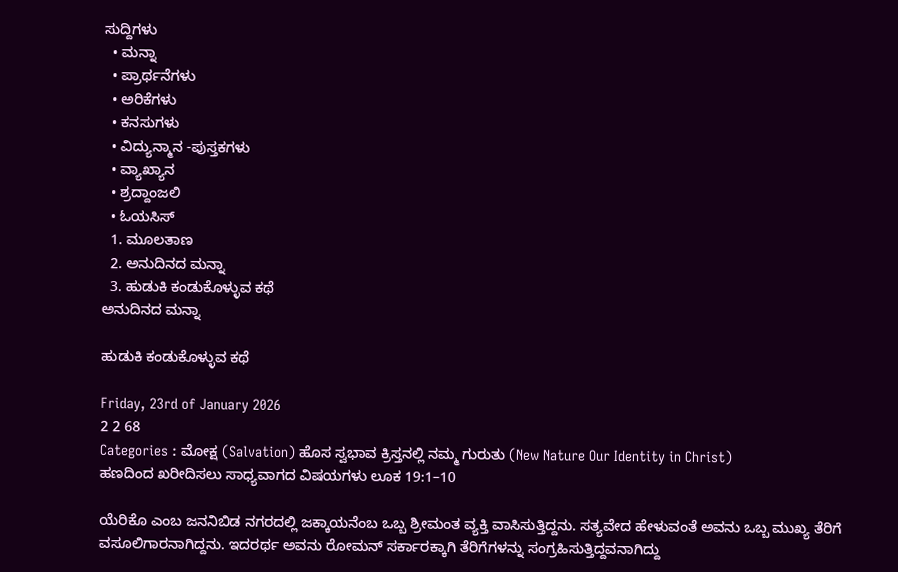ಸುದ್ದಿಗಳು
  • ಮನ್ನಾ
  • ಪ್ರಾರ್ಥನೆಗಳು
  • ಅರಿಕೆಗಳು
  • ಕನಸುಗಳು
  • ವಿದ್ಯುನ್ಮಾನ -ಪುಸ್ತಕಗಳು
  • ವ್ಯಾಖ್ಯಾನ
  • ಶ್ರದ್ದಾಂಜಲಿ
  • ಓಯಸಿಸ್
  1. ಮೂಲತಾಣ
  2. ಅನುದಿನದ ಮನ್ನಾ
  3. ಹುಡುಕಿ ಕಂಡುಕೊಳ್ಳುವ ಕಥೆ
ಅನುದಿನದ ಮನ್ನಾ

ಹುಡುಕಿ ಕಂಡುಕೊಳ್ಳುವ ಕಥೆ

Friday, 23rd of January 2026
2 2 68
Categories : ಮೋಕ್ಷ (Salvation) ಹೊಸ ಸ್ವಭಾವ ಕ್ರಿಸ್ತನಲ್ಲಿ ನಮ್ಮ ಗುರುತು (New Nature Our Identity in Christ)
ಹಣದಿಂದ ಖರೀದಿಸಲು ಸಾಧ್ಯವಾಗದ ವಿಷಯಗಳು ಲೂಕ 19:1–10

ಯೆರಿಕೊ ಎಂಬ ಜನನಿಬಿಡ ನಗರದಲ್ಲಿ ಜಕ್ಕಾಯನೆಂಬ ಒಬ್ಬ ಶ್ರೀಮಂತ ವ್ಯಕ್ತಿ ವಾಸಿಸುತ್ತಿದ್ದನು. ಸತ್ಯವೇದ ಹೇಳುವಂತೆ ಅವನು ಒಬ್ಬ ಮುಖ್ಯ ತೆರಿಗೆ ವಸೂಲಿಗಾರನಾಗಿದ್ದನು. ಇದರರ್ಥ ಅವನು ರೋಮನ್ ಸರ್ಕಾರಕ್ಕಾಗಿ ತೆರಿಗೆಗಳನ್ನು ಸಂಗ್ರಹಿಸುತ್ತಿದ್ದವನಾಗಿದ್ದು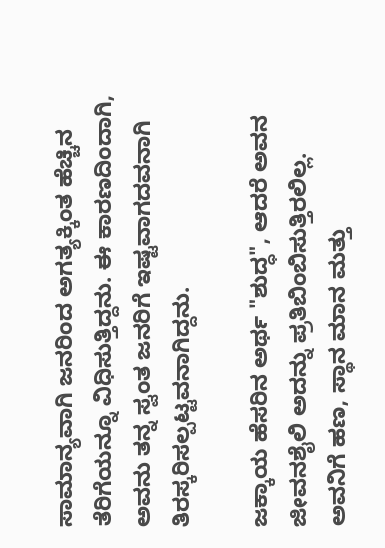ಸಾಮಾನ್ಯವಾಗಿ ಜನರಿಂದ ಅಗತ್ಯಕ್ಕಿಂತ ಹೆಚ್ಚಿನ ತೆರಿಗೆಯನ್ನೂ ವಿಧಿಸುತ್ತಿದ್ದನು. ಈ ಕಾರಣದಿಂದಾಗಿ, ಅವನು ತನ್ನ ಸ್ವಂತ ಜನರಿಗೆ ಇಷ್ಟವಾಗದವನಾಗಿ  ತಿರಸ್ಕರಿಸಲ್ಪಟ್ಟವನಾಗಿದ್ದನು.

ಜಕ್ಕಾಯ ಹೆಸರಿನ ಅರ್ಥ "ಶುದ್ಧ", ಆದರೆ ಅವನ ಜೀವನಶೈಲಿ ಅದನ್ನು ಪ್ರತಿಬಿಂಬಿಸುತ್ತಿರಲಿಲ್ಲ. ಅವನಿಗೆ ಹಣ, ಸ್ಥಾನ ಮಾನ ಮತ್ತು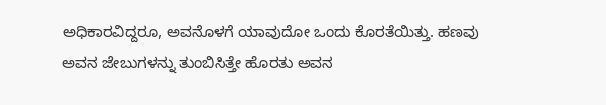ಅಧಿಕಾರವಿದ್ದರೂ, ಅವನೊಳಗೆ ಯಾವುದೋ ಒಂದು ಕೊರತೆಯಿತ್ತು. ಹಣವು ಅವನ ಜೇಬುಗಳನ್ನು ತುಂಬಿಸಿತ್ತೇ ಹೊರತು ಅವನ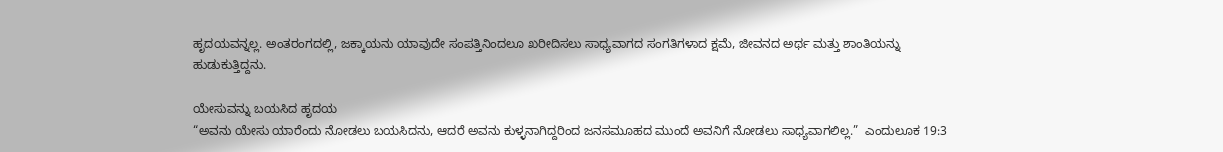ಹೃದಯವನ್ನಲ್ಲ. ಅಂತರಂಗದಲ್ಲಿ, ಜಕ್ಕಾಯನು ಯಾವುದೇ ಸಂಪತ್ತಿನಿಂದಲೂ ಖರೀದಿಸಲು ಸಾಧ್ಯವಾಗದ ಸಂಗತಿಗಳಾದ ಕ್ಷಮೆ, ಜೀವನದ ಅರ್ಥ ಮತ್ತು ಶಾಂತಿಯನ್ನು ಹುಡುಕುತ್ತಿದ್ದನು.

ಯೇಸುವನ್ನು ಬಯಸಿದ ಹೃದಯ
“ಅವನು ಯೇಸು ಯಾರೆಂದು ನೋಡಲು ಬಯಸಿದನು, ಆದರೆ ಅವನು ಕುಳ್ಳನಾಗಿದ್ದರಿಂದ ಜನಸಮೂಹದ ಮುಂದೆ ಅವನಿಗೆ ನೋಡಲು ಸಾಧ್ಯವಾಗಲಿಲ್ಲ.”  ಎಂದುಲೂಕ 19:3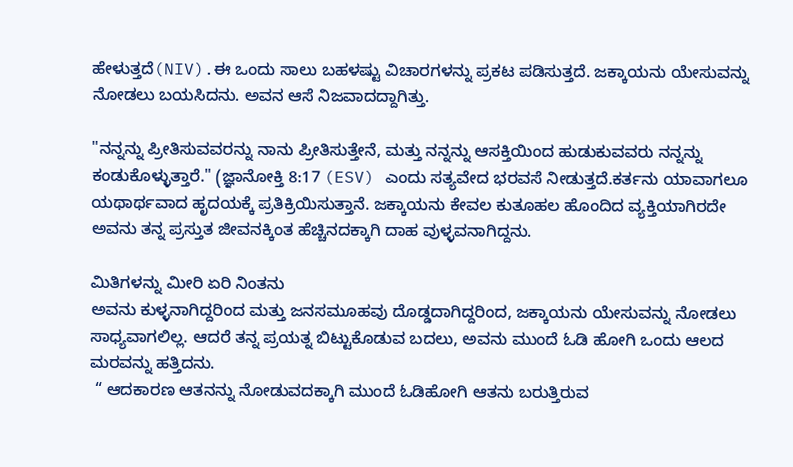ಹೇಳುತ್ತದೆ(NIV).ಈ ಒಂದು ಸಾಲು ಬಹಳಷ್ಟು ವಿಚಾರಗಳನ್ನು ಪ್ರಕಟ ಪಡಿಸುತ್ತದೆ. ಜಕ್ಕಾಯನು ಯೇಸುವನ್ನು ನೋಡಲು ಬಯಸಿದನು. ಅವನ ಆಸೆ ನಿಜವಾದದ್ದಾಗಿತ್ತು.

"ನನ್ನನ್ನು ಪ್ರೀತಿಸುವವರನ್ನು ನಾನು ಪ್ರೀತಿಸುತ್ತೇನೆ, ಮತ್ತು ನನ್ನನ್ನು ಆಸಕ್ತಿಯಿಂದ ಹುಡುಕುವವರು ನನ್ನನ್ನು ಕಂಡುಕೊಳ್ಳುತ್ತಾರೆ." (ಜ್ಞಾನೋಕ್ತಿ 8:17 (ESV) ಎಂದು ಸತ್ಯವೇದ ಭರವಸೆ ನೀಡುತ್ತದೆ.ಕರ್ತನು ಯಾವಾಗಲೂ ಯಥಾರ್ಥವಾದ ಹೃದಯಕ್ಕೆ ಪ್ರತಿಕ್ರಿಯಿಸುತ್ತಾನೆ. ಜಕ್ಕಾಯನು ಕೇವಲ ಕುತೂಹಲ ಹೊಂದಿದ ವ್ಯಕ್ತಿಯಾಗಿರದೇ ಅವನು ತನ್ನ ಪ್ರಸ್ತುತ ಜೀವನಕ್ಕಿಂತ ಹೆಚ್ಚಿನದಕ್ಕಾಗಿ ದಾಹ ವುಳ್ಳವನಾಗಿದ್ದನು.

ಮಿತಿಗಳನ್ನು ಮೀರಿ ಏರಿ ನಿಂತನು
ಅವನು ಕುಳ್ಳನಾಗಿದ್ದರಿಂದ ಮತ್ತು ಜನಸಮೂಹವು ದೊಡ್ಡದಾಗಿದ್ದರಿಂದ, ಜಕ್ಕಾಯನು ಯೇಸುವನ್ನು ನೋಡಲು ಸಾಧ್ಯವಾಗಲಿಲ್ಲ. ಆದರೆ ತನ್ನ ಪ್ರಯತ್ನ ಬಿಟ್ಟುಕೊಡುವ ಬದಲು, ಅವನು ಮುಂದೆ ಓಡಿ ಹೋಗಿ ಒಂದು ಆಲದ ಮರವನ್ನು ಹತ್ತಿದನು.
 “ ಆದಕಾರಣ ಆತನನ್ನು ನೋಡುವದಕ್ಕಾಗಿ ಮುಂದೆ ಓಡಿಹೋಗಿ ಆತನು ಬರುತ್ತಿರುವ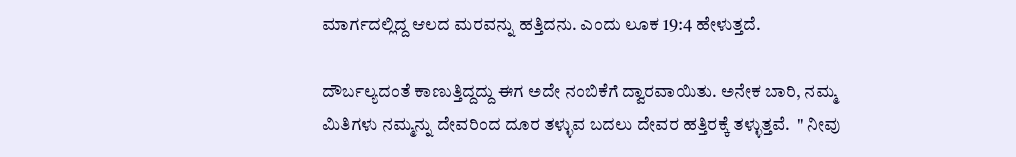ಮಾರ್ಗದಲ್ಲಿದ್ದ ಆಲದ ಮರವನ್ನು ಹತ್ತಿದನು. ಎಂದು ಲೂಕ 19:4 ಹೇಳುತ್ತದೆ.

ದೌರ್ಬಲ್ಯದಂತೆ ಕಾಣುತ್ತಿದ್ದದ್ದು ಈಗ ಅದೇ ನಂಬಿಕೆಗೆ ದ್ವಾರವಾಯಿತು. ಅನೇಕ ಬಾರಿ, ನಮ್ಮ ಮಿತಿಗಳು ನಮ್ಮನ್ನು ದೇವರಿಂದ ದೂರ ತಳ್ಳುವ ಬದಲು ದೇವರ ಹತ್ತಿರಕ್ಕೆ ತಳ್ಳುತ್ತವೆ.  " ನೀವು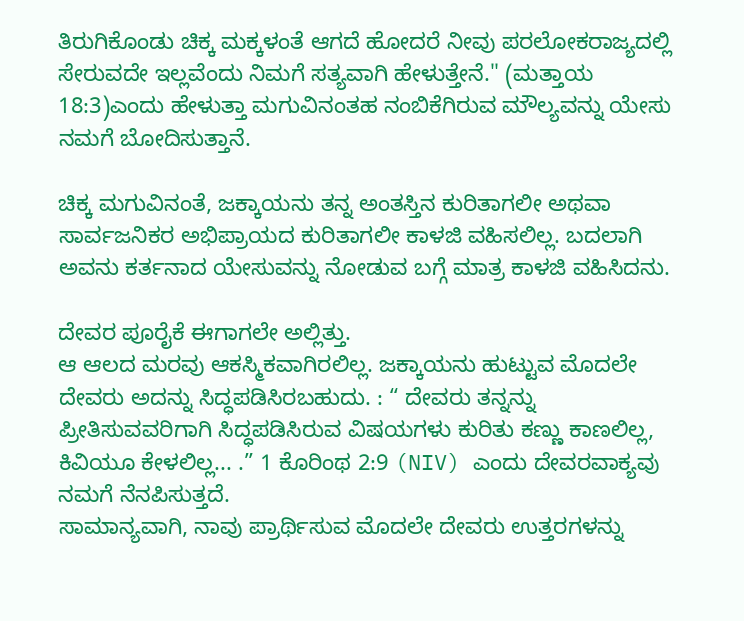ತಿರುಗಿಕೊಂಡು ಚಿಕ್ಕ ಮಕ್ಕಳಂತೆ ಆಗದೆ ಹೋದರೆ ನೀವು ಪರಲೋಕರಾಜ್ಯದಲ್ಲಿ ಸೇರುವದೇ ಇಲ್ಲವೆಂದು ನಿಮಗೆ ಸತ್ಯವಾಗಿ ಹೇಳುತ್ತೇನೆ." (ಮತ್ತಾಯ 18:3)ಎಂದು ಹೇಳುತ್ತಾ ಮಗುವಿನಂತಹ ನಂಬಿಕೆಗಿರುವ ಮೌಲ್ಯವನ್ನು ಯೇಸು ನಮಗೆ ಬೋದಿಸುತ್ತಾನೆ.

ಚಿಕ್ಕ ಮಗುವಿನಂತೆ, ಜಕ್ಕಾಯನು ತನ್ನ ಅಂತಸ್ತಿನ ಕುರಿತಾಗಲೀ ಅಥವಾ ಸಾರ್ವಜನಿಕರ ಅಭಿಪ್ರಾಯದ ಕುರಿತಾಗಲೀ ಕಾಳಜಿ ವಹಿಸಲಿಲ್ಲ. ಬದಲಾಗಿ ಅವನು ಕರ್ತನಾದ ಯೇಸುವನ್ನು ನೋಡುವ ಬಗ್ಗೆ ಮಾತ್ರ ಕಾಳಜಿ ವಹಿಸಿದನು.

ದೇವರ ಪೂರೈಕೆ ಈಗಾಗಲೇ ಅಲ್ಲಿತ್ತು.
ಆ ಆಲದ ಮರವು ಆಕಸ್ಮಿಕವಾಗಿರಲಿಲ್ಲ. ಜಕ್ಕಾಯನು ಹುಟ್ಟುವ ಮೊದಲೇ ದೇವರು ಅದನ್ನು ಸಿದ್ಧಪಡಿಸಿರಬಹುದು. : “ ದೇವರು ತನ್ನನ್ನು ಪ್ರೀತಿಸುವವರಿಗಾಗಿ ಸಿದ್ಧಪಡಿಸಿರುವ ವಿಷಯಗಳು ಕುರಿತು ಕಣ್ಣು ಕಾಣಲಿಲ್ಲ, ಕಿವಿಯೂ ಕೇಳಲಿಲ್ಲ... .” 1 ಕೊರಿಂಥ 2:9 (NIV) ಎಂದು ದೇವರವಾಕ್ಯವು ನಮಗೆ ನೆನಪಿಸುತ್ತದೆ.
ಸಾಮಾನ್ಯವಾಗಿ, ನಾವು ಪ್ರಾರ್ಥಿಸುವ ಮೊದಲೇ ದೇವರು ಉತ್ತರಗಳನ್ನು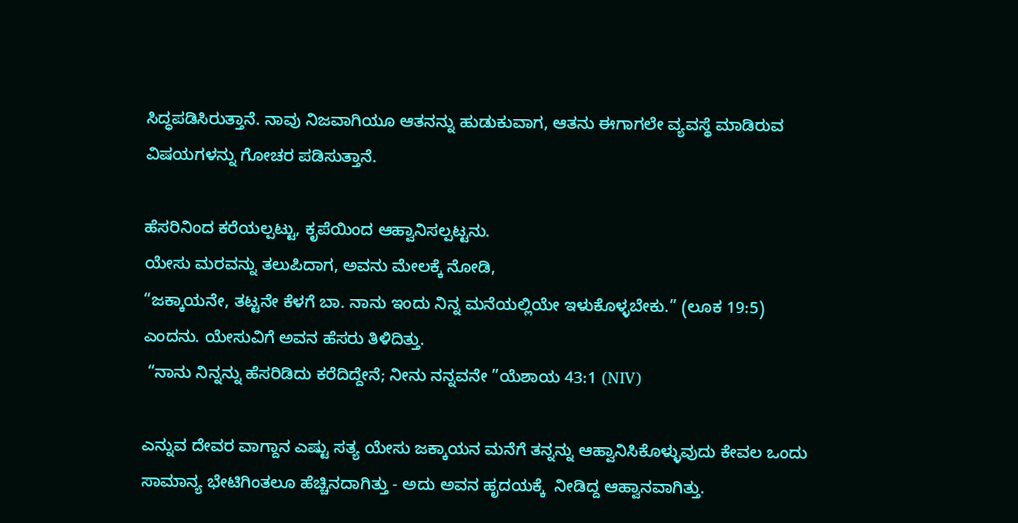ಸಿದ್ಧಪಡಿಸಿರುತ್ತಾನೆ. ನಾವು ನಿಜವಾಗಿಯೂ ಆತನನ್ನು ಹುಡುಕುವಾಗ, ಆತನು ಈಗಾಗಲೇ ವ್ಯವಸ್ಥೆ ಮಾಡಿರುವ ವಿಷಯಗಳನ್ನು ಗೋಚರ ಪಡಿಸುತ್ತಾನೆ.

ಹೆಸರಿನಿಂದ ಕರೆಯಲ್ಪಟ್ಟು, ಕೃಪೆಯಿಂದ ಆಹ್ವಾನಿಸಲ್ಪಟ್ಟನು.
ಯೇಸು ಮರವನ್ನು ತಲುಪಿದಾಗ, ಅವನು ಮೇಲಕ್ಕೆ ನೋಡಿ,
“ಜಕ್ಕಾಯನೇ, ತಟ್ಟನೇ ಕೆಳಗೆ ಬಾ. ನಾನು ಇಂದು ನಿನ್ನ ಮನೆಯಲ್ಲಿಯೇ ಇಳುಕೊಳ್ಳಬೇಕು.” (ಲೂಕ 19:5)
ಎಂದನು. ಯೇಸುವಿಗೆ ಅವನ ಹೆಸರು ತಿಳಿದಿತ್ತು.
 “ನಾನು ನಿನ್ನನ್ನು ಹೆಸರಿಡಿದು ಕರೆದಿದ್ದೇನೆ; ನೀನು ನನ್ನವನೇ ”ಯೆಶಾಯ 43:1 (NIV)

ಎನ್ನುವ ದೇವರ ವಾಗ್ದಾನ ಎಷ್ಟು ಸತ್ಯ ಯೇಸು ಜಕ್ಕಾಯನ ಮನೆಗೆ ತನ್ನನ್ನು ಆಹ್ವಾನಿಸಿಕೊಳ್ಳುವುದು ಕೇವಲ ಒಂದು ಸಾಮಾನ್ಯ ಭೇಟಿಗಿಂತಲೂ ಹೆಚ್ಚಿನದಾಗಿತ್ತು - ಅದು ಅವನ ಹೃದಯಕ್ಕೆ  ನೀಡಿದ್ದ ಆಹ್ವಾನವಾಗಿತ್ತು.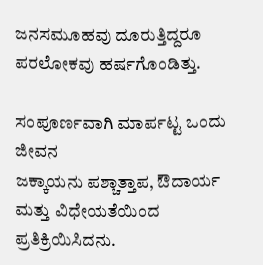ಜನಸಮೂಹವು ದೂರುತ್ತಿದ್ದರೂ ಪರಲೋಕವು ಹರ್ಷಗೊಂಡಿತ್ತು.

ಸಂಪೂರ್ಣವಾಗಿ ಮಾರ್ಪಟ್ಟ ಒಂದು ಜೀವನ
ಜಕ್ಕಾಯನು ಪಶ್ಚಾತ್ತಾಪ, ಔದಾರ್ಯ ಮತ್ತು ವಿಧೇಯತೆಯಿಂದ ಪ್ರತಿಕ್ರಿಯಿಸಿದನು.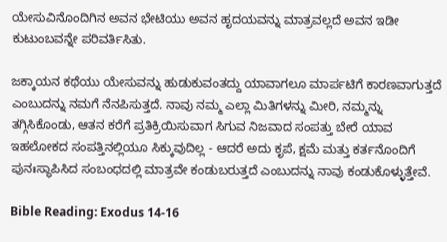ಯೇಸುವಿನೊಂದಿಗಿನ ಅವನ ಭೇಟಿಯು ಅವನ ಹೃದಯವನ್ನು ಮಾತ್ರವಲ್ಲದೆ ಅವನ ಇಡೀ ಕುಟುಂಬವನ್ನೇ ಪರಿವರ್ತಿಸಿತು.

ಜಕ್ಕಾಯನ ಕಥೆಯು ಯೇಸುವನ್ನು ಹುಡುಕುವಂತದ್ದು ಯಾವಾಗಲೂ ಮಾರ್ಪಟಿಗೆ ಕಾರಣವಾಗುತ್ತದೆ ಎಂಬುದನ್ನು ನಮಗೆ ನೆನಪಿಸುತ್ತದೆ. ನಾವು ನಮ್ಮ ಎಲ್ಲಾ ಮಿತಿಗಳನ್ನು ಮೀರಿ, ನಮ್ಮನ್ನು ತಗ್ಗಿಸಿಕೊಂಡು, ಆತನ ಕರೆಗೆ ಪ್ರತಿಕ್ರಿಯಿಸುವಾಗ ಸಿಗುವ ನಿಜವಾದ ಸಂಪತ್ತು ಬೇರೆ ಯಾವ ಇಹಲೋಕದ ಸಂಪತ್ತಿನಲ್ಲಿಯೂ ಸಿಕ್ಕುವುದಿಲ್ಲ - ಆದರೆ ಅದು ಕೃಪೆ, ಕ್ಷಮೆ ಮತ್ತು ಕರ್ತನೊಂದಿಗೆ ಪುನಃಸ್ಥಾಪಿಸಿದ ಸಂಬಂಧದಲ್ಲಿ ಮಾತ್ರವೇ ಕಂಡುಬರುತ್ತದೆ ಎಂಬುದನ್ನು ನಾವು ಕಂಡುಕೊಳ್ಳುತ್ತೇವೆ.

Bible Reading: Exodus 14-16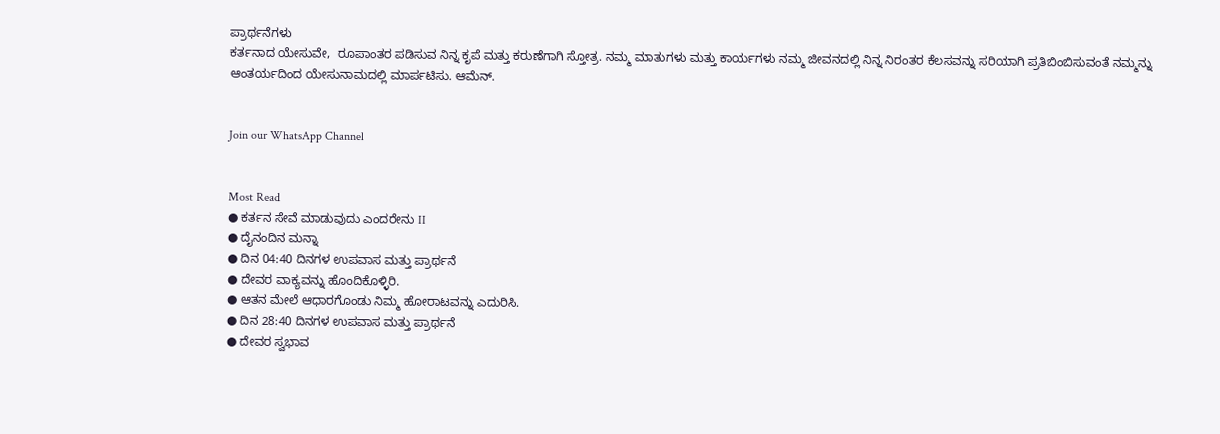ಪ್ರಾರ್ಥನೆಗಳು
ಕರ್ತನಾದ ಯೇಸುವೇ,  ರೂಪಾಂತರ ಪಡಿಸುವ ನಿನ್ನ ಕೃಪೆ ಮತ್ತು ಕರುಣೆಗಾಗಿ ಸ್ತೋತ್ರ. ನಮ್ಮ ಮಾತುಗಳು ಮತ್ತು ಕಾರ್ಯಗಳು ನಮ್ಮ ಜೀವನದಲ್ಲಿ ನಿನ್ನ ನಿರಂತರ ಕೆಲಸವನ್ನು ಸರಿಯಾಗಿ ಪ್ರತಿಬಿಂಬಿಸುವಂತೆ ನಮ್ಮನ್ನು ಆಂತರ್ಯದಿಂದ ಯೇಸುನಾಮದಲ್ಲಿ ಮಾರ್ಪಟಿಸು. ಆಮೆನ್.


Join our WhatsApp Channel


Most Read
● ಕರ್ತನ ಸೇವೆ ಮಾಡುವುದು ಎಂದರೇನು II
● ದೈನಂದಿನ ಮನ್ನಾ
● ದಿನ 04:40 ದಿನಗಳ ಉಪವಾಸ ಮತ್ತು ಪ್ರಾರ್ಥನೆ
● ದೇವರ ವಾಕ್ಯವನ್ನು ಹೊಂದಿಕೊಳ್ಳಿರಿ.
● ಆತನ ಮೇಲೆ ಆಧಾರಗೊಂಡು ನಿಮ್ಮ ಹೋರಾಟವನ್ನು ಎದುರಿಸಿ.
● ದಿನ 28:40 ದಿನಗಳ ಉಪವಾಸ ಮತ್ತು ಪ್ರಾರ್ಥನೆ
● ದೇವರ ಸ್ವಭಾವ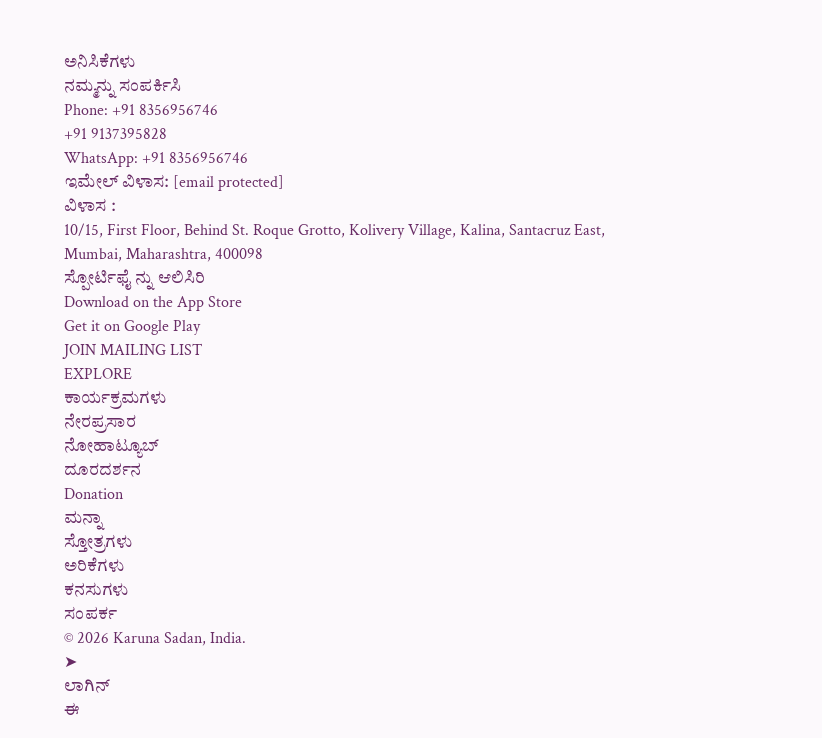ಅನಿಸಿಕೆಗಳು
ನಮ್ಮನ್ನು ಸಂಪರ್ಕಿಸಿ
Phone: +91 8356956746
+91 9137395828
WhatsApp: +91 8356956746
ಇಮೇಲ್ ವಿಳಾಸ: [email protected]
ವಿಳಾಸ :
10/15, First Floor, Behind St. Roque Grotto, Kolivery Village, Kalina, Santacruz East, Mumbai, Maharashtra, 400098
ಸ್ಪೋರ್ಟಿಫೈ ನ್ನು ಆಲಿಸಿರಿ
Download on the App Store
Get it on Google Play
JOIN MAILING LIST
EXPLORE
ಕಾರ್ಯಕ್ರಮಗಳು
ನೇರಪ್ರಸಾರ
ನೋಹಾಟ್ಯೂಬ್
ದೂರದರ್ಶನ
Donation
ಮನ್ನಾ
ಸ್ತೋತ್ರಗಳು
ಅರಿಕೆಗಳು
ಕನಸುಗಳು
ಸಂಪರ್ಕ
© 2026 Karuna Sadan, India.
➤
ಲಾಗಿನ್
ಈ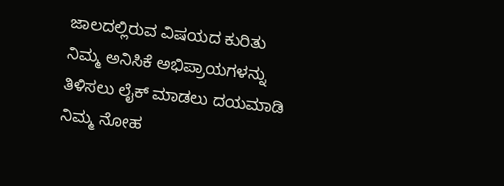ಜಾಲದಲ್ಲಿರುವ ವಿಷಯದ ಕುರಿತು ನಿಮ್ಮ ಅನಿಸಿಕೆ ಅಭಿಪ್ರಾಯಗಳನ್ನು ತಿಳಿಸಲು ಲೈಕ್ ಮಾಡಲು ದಯಮಾಡಿ ನಿಮ್ಮ ನೋಹ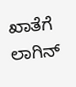ಖಾತೆಗೆ ಲಾಗಿನ್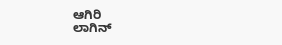ಆಗಿರಿ
ಲಾಗಿನ್